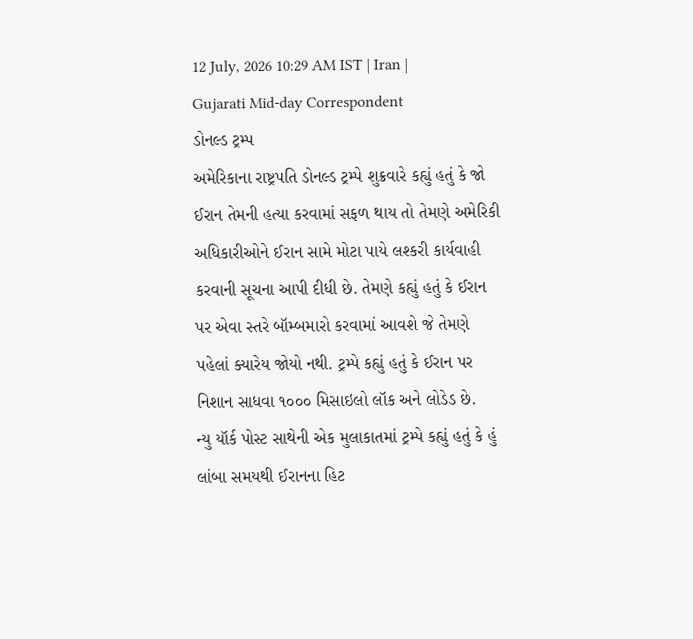12 July, 2026 10:29 AM IST | Iran | Gujarati Mid-day Correspondent
ડોનલ્ડ ટ્રમ્પ
અમેરિકાના રાષ્ટ્રપતિ ડોનલ્ડ ટ્રમ્પે શુક્રવારે કહ્યું હતું કે જો ઈરાન તેમની હત્યા કરવામાં સફળ થાય તો તેમણે અમેરિકી અધિકારીઓને ઈરાન સામે મોટા પાયે લશ્કરી કાર્યવાહી કરવાની સૂચના આપી દીધી છે. તેમણે કહ્યું હતું કે ઈરાન પર એવા સ્તરે બૉમ્બમારો કરવામાં આવશે જે તેમણે પહેલાં ક્યારેય જોયો નથી. ટ્રમ્પે કહ્યું હતું કે ઈરાન પર નિશાન સાધવા ૧૦૦૦ મિસાઇલો લૉક અને લોડેડ છે.
ન્યુ યૉર્ક પોસ્ટ સાથેની એક મુલાકાતમાં ટ્રમ્પે કહ્યું હતું કે હું લાંબા સમયથી ઈરાનના હિટ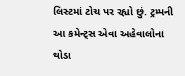લિસ્ટમાં ટોચ પર રહ્યો છું. ટ્રમ્પની આ કમેન્ટ્સ એવા અહેવાલોના થોડા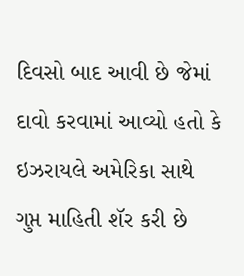દિવસો બાદ આવી છે જેમાં દાવો કરવામાં આવ્યો હતો કે ઇઝરાયલે અમેરિકા સાથે ગુપ્ત માહિતી શૅર કરી છે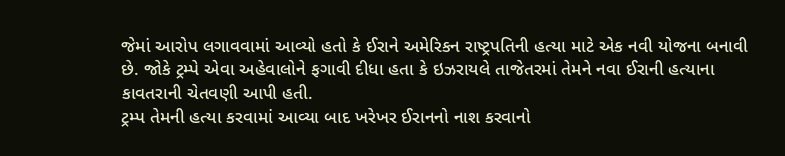જેમાં આરોપ લગાવવામાં આવ્યો હતો કે ઈરાને અમેરિકન રાષ્ટ્રપતિની હત્યા માટે એક નવી યોજના બનાવી છે. જોકે ટ્રમ્પે એવા અહેવાલોને ફગાવી દીધા હતા કે ઇઝરાયલે તાજેતરમાં તેમને નવા ઈરાની હત્યાના કાવતરાની ચેતવણી આપી હતી.
ટ્રમ્પ તેમની હત્યા કરવામાં આવ્યા બાદ ખરેખર ઈરાનનો નાશ કરવાનો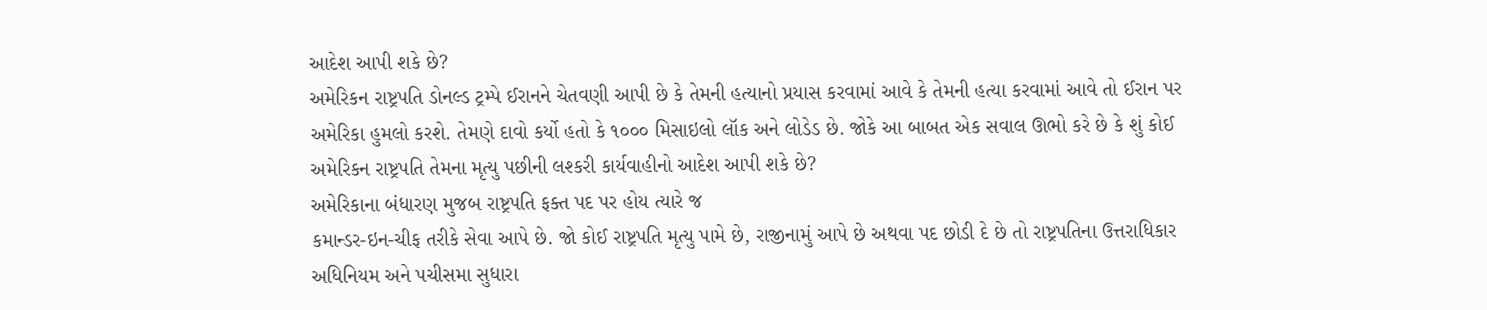આદેશ આપી શકે છે?
અમેરિકન રાષ્ટ્રપતિ ડોનલ્ડ ટ્રમ્પે ઈરાનને ચેતવણી આપી છે કે તેમની હત્યાનો પ્રયાસ કરવામાં આવે કે તેમની હત્યા કરવામાં આવે તો ઈરાન પર અમેરિકા હુમલો કરશે. તેમણે દાવો કર્યો હતો કે ૧૦૦૦ મિસાઇલો લૉક અને લોડેડ છે. જોકે આ બાબત એક સવાલ ઊભો કરે છે કે શું કોઈ અમેરિકન રાષ્ટ્રપતિ તેમના મૃત્યુ પછીની લશ્કરી કાર્યવાહીનો આદેશ આપી શકે છે?
અમેરિકાના બંધારણ મુજબ રાષ્ટ્રપતિ ફક્ત પદ પર હોય ત્યારે જ
કમાન્ડર-ઇન-ચીફ તરીકે સેવા આપે છે. જો કોઈ રાષ્ટ્રપતિ મૃત્યુ પામે છે, રાજીનામું આપે છે અથવા પદ છોડી દે છે તો રાષ્ટ્રપતિના ઉત્તરાધિકાર અધિનિયમ અને પચીસમા સુધારા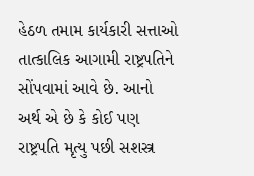હેઠળ તમામ કાર્યકારી સત્તાઓ તાત્કાલિક આગામી રાષ્ટ્રપતિને સોંપવામાં આવે છે. આનો અર્થ એ છે કે કોઈ પણ રાષ્ટ્રપતિ મૃત્યુ પછી સશસ્ત્ર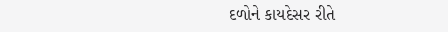દળોને કાયદેસર રીતે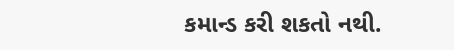કમાન્ડ કરી શકતો નથી.